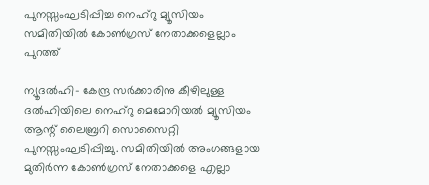പുനസ്സംഘടിപ്പിച്ച നെഹ്‌റു മ്യൂസിയം സമിതിയില്‍ കോണ്‍ഗ്രസ് നേതാക്കളെല്ലാം പുറത്ത്

ന്യൂദല്‍ഹി- കേന്ദ്ര സര്‍ക്കാരിനു കീഴിലുള്ള ദല്‍ഹിയിലെ നെഹ്‌റു മെമോറിയല്‍ മ്യൂസിയം ആന്റ് ലൈബ്രറി സൊസൈറ്റി പുനസ്സംഘടിപ്പിച്ചു. സമിതിയില്‍ അംഗങ്ങളായ മുതിര്‍ന്ന കോണ്‍ഗ്രസ് നേതാക്കളെ എല്ലാ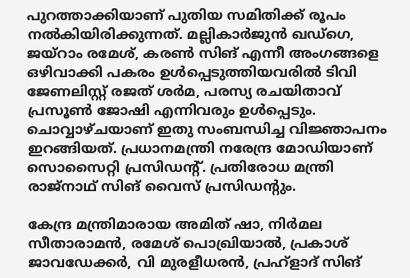പുറത്താക്കിയാണ് പുതിയ സമിതിക്ക് രൂപം നല്‍കിയിരിക്കുന്നത്. മല്ലികാര്‍ജുന്‍ ഖഡ്‌ഗെ, ജയ്‌റാം രമേശ്, കരണ്‍ സിങ് എന്നീ അംഗങ്ങളെ ഒഴിവാക്കി പകരം ഉള്‍പ്പെടുത്തിയവരില്‍ ടിവി  ജേണലിസ്റ്റ് രജത് ശര്‍മ, പരസ്യ രചയിതാവ് പ്രസൂണ്‍ ജോഷി എന്നിവരും ഉള്‍പ്പെടും. ചൊവ്വാഴ്ചയാണ് ഇതു സംബന്ധിച്ച വിജ്ഞാപനം ഇറങ്ങിയത്. പ്രധാനമന്ത്രി നരേന്ദ്ര മോഡിയാണ് സൊസൈറ്റി പ്രസിഡന്റ്. പ്രതിരോധ മന്ത്രി രാജ്‌നാഥ് സിങ് വൈസ് പ്രസിഡന്റും.

കേന്ദ്ര മന്ത്രിമാരായ അമിത് ഷാ, നിര്‍മല സീതാരാമന്‍, രമേശ് പൊഖ്രിയാല്‍, പ്രകാശ് ജാവഡേക്കര്‍, വി മുരളീധരന്‍, പ്രഹ്‌ളാദ് സിങ്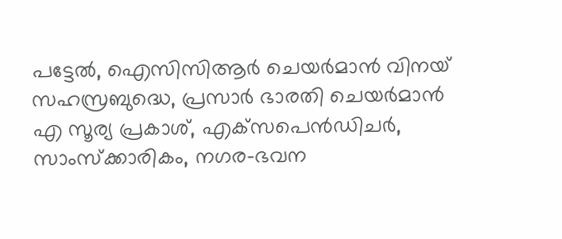പട്ടേല്‍, ഐസിസിആര്‍ ചെയര്‍മാന്‍ വിനയ് സഹസ്രബുദ്ധെ, പ്രസാര്‍ ഭാരതി ചെയര്‍മാന്‍ എ സൂര്യ പ്രകാശ്, എക്‌സപെന്‍ഡിചര്‍, സാംസ്‌ക്കാരികം, നഗര-ഭവന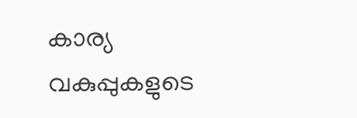കാര്യ വകുപ്പുകളുടെ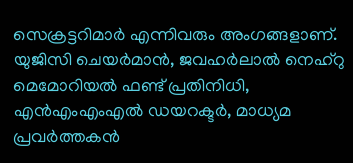സെക്രട്ടറിമാര്‍ എന്നിവരും അംഗങ്ങളാണ്. യുജിസി ചെയര്‍മാന്‍, ജവഹര്‍ലാല്‍ നെഹ്‌റു മെമോറിയല്‍ ഫണ്ട് പ്രതിനിധി, എന്‍എംഎംഎല്‍ ഡയറക്ടര്‍, മാധ്യമ പ്രവര്‍ത്തകന്‍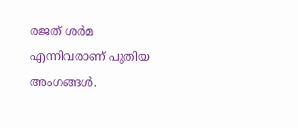രജത് ശര്‍മ എന്നിവരാണ് പുതിയ അംഗങ്ങള്‍.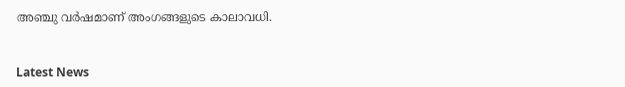അഞ്ചു വര്‍ഷമാണ് അംഗങ്ങളുടെ കാലാവധി.


Latest News